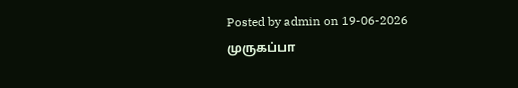Posted by admin on 19-06-2026
முருகப்பா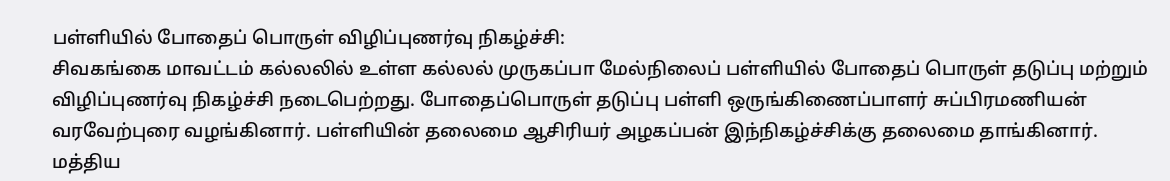பள்ளியில் போதைப் பொருள் விழிப்புணர்வு நிகழ்ச்சி:
சிவகங்கை மாவட்டம் கல்லலில் உள்ள கல்லல் முருகப்பா மேல்நிலைப் பள்ளியில் போதைப் பொருள் தடுப்பு மற்றும் விழிப்புணர்வு நிகழ்ச்சி நடைபெற்றது. போதைப்பொருள் தடுப்பு பள்ளி ஒருங்கிணைப்பாளர் சுப்பிரமணியன் வரவேற்புரை வழங்கினார். பள்ளியின் தலைமை ஆசிரியர் அழகப்பன் இந்நிகழ்ச்சிக்கு தலைமை தாங்கினார். மத்திய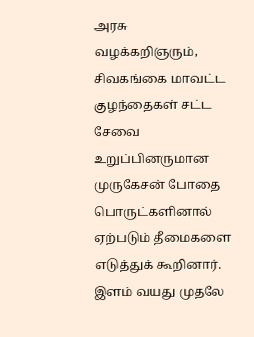அரசு வழக்கறிஞரும், சிவகங்கை மாவட்ட குழந்தைகள் சட்ட சேவை உறுப்பினருமான முருகேசன் போதை பொருட்களினால் ஏற்படும் தீமைகளை எடுத்துக் கூறினார். இளம் வயது முதலே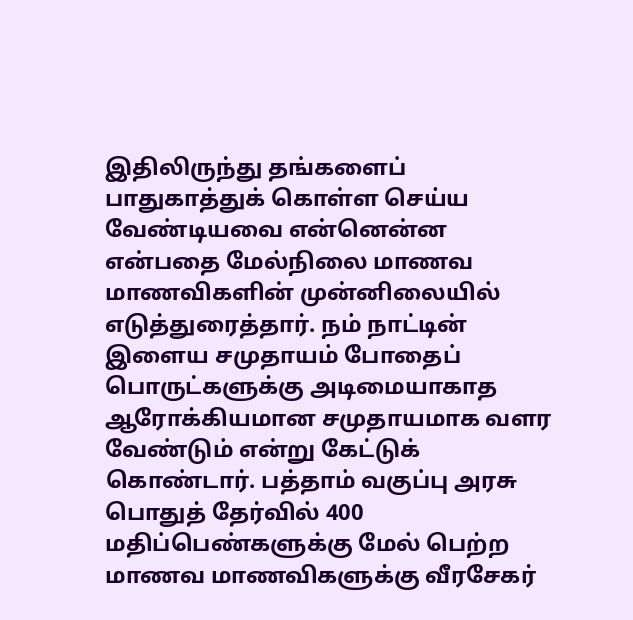இதிலிருந்து தங்களைப் பாதுகாத்துக் கொள்ள செய்ய வேண்டியவை என்னென்ன என்பதை மேல்நிலை மாணவ மாணவிகளின் முன்னிலையில் எடுத்துரைத்தார். நம் நாட்டின் இளைய சமுதாயம் போதைப் பொருட்களுக்கு அடிமையாகாத ஆரோக்கியமான சமுதாயமாக வளர வேண்டும் என்று கேட்டுக் கொண்டார். பத்தாம் வகுப்பு அரசு பொதுத் தேர்வில் 400 மதிப்பெண்களுக்கு மேல் பெற்ற மாணவ மாணவிகளுக்கு வீரசேகர்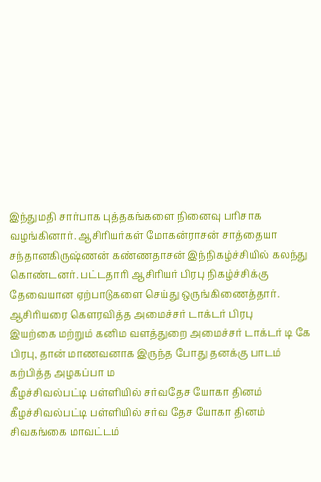இந்துமதி சார்பாக புத்தகங்களை நினைவு பரிசாக வழங்கினார். ஆசிரியர்கள் மோகன்ராசன் சாத்தையா சந்தானகிருஷ்ணன் கண்ணதாசன் இந்நிகழ்ச்சியில் கலந்து கொண்டனர். பட்டதாரி ஆசிரியர் பிரபு நிகழ்ச்சிக்கு தேவையான ஏற்பாடுகளை செய்து ஒருங்கிணைத்தார்.
ஆசிரியரை கௌரவித்த அமைச்சர் டாக்டர் பிரபு
இயற்கை மற்றும் கனிம வளத்துறை அமைச்சர் டாக்டர் டி கே பிரபு, தான் மாணவனாக இருந்த போது தனக்கு பாடம் கற்பித்த அழகப்பா ம
கீழச்சிவல்பட்டி பள்ளியில் சர்வதேச யோகா தினம்
கீழச்சிவல்பட்டி பள்ளியில் சர்வ தேச யோகா தினம்
சிவகங்கை மாவட்டம்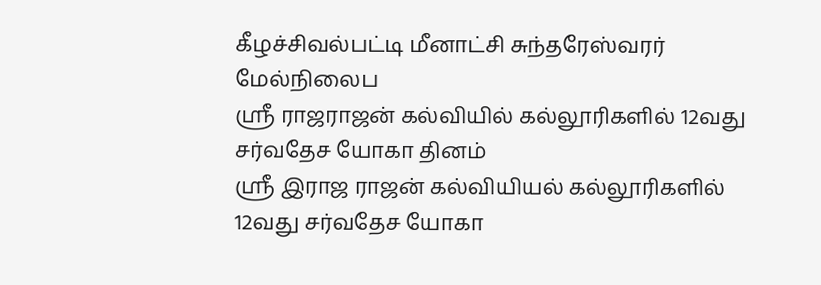கீழச்சிவல்பட்டி மீனாட்சி சுந்தரேஸ்வரர் மேல்நிலைப
ஸ்ரீ ராஜராஜன் கல்வியில் கல்லூரிகளில் 12வது சர்வதேச யோகா தினம்
ஸ்ரீ இராஜ ராஜன் கல்வியியல் கல்லூரிகளில் 12வது சர்வதேச யோகா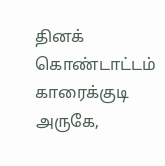தினக் கொண்டாட்டம்
காரைக்குடி அருகே,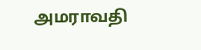அமராவதி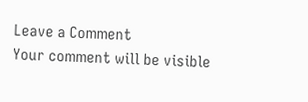Leave a Comment
Your comment will be visible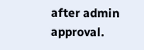after admin approval.